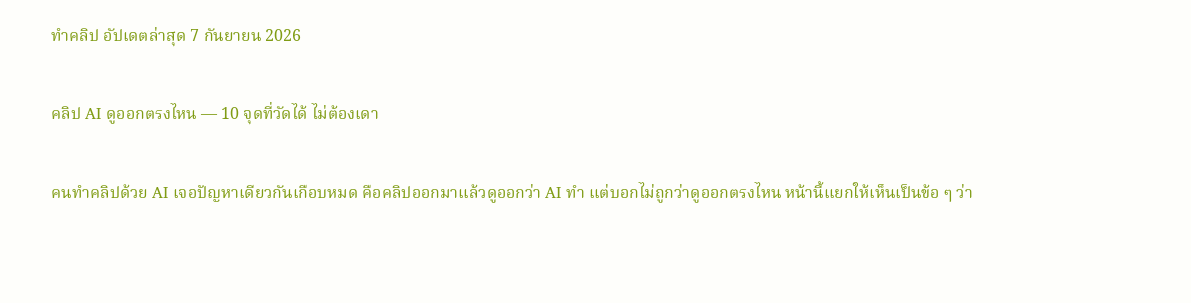ทำคลิป อัปเดตล่าสุด 7 กันยายน 2026

คลิป AI ดูออกตรงไหน — 10 จุดที่วัดได้ ไม่ต้องเดา

คนทำคลิปด้วย AI เจอปัญหาเดียวกันเกือบหมด คือคลิปออกมาแล้วดูออกว่า AI ทำ แต่บอกไม่ถูกว่าดูออกตรงไหน หน้านี้แยกให้เห็นเป็นข้อ ๆ ว่า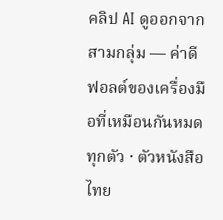คลิป AI ดูออกจากสามกลุ่ม — ค่าดีฟอลต์ของเครื่องมือที่เหมือนกันหมดทุกตัว · ตัวหนังสือไทย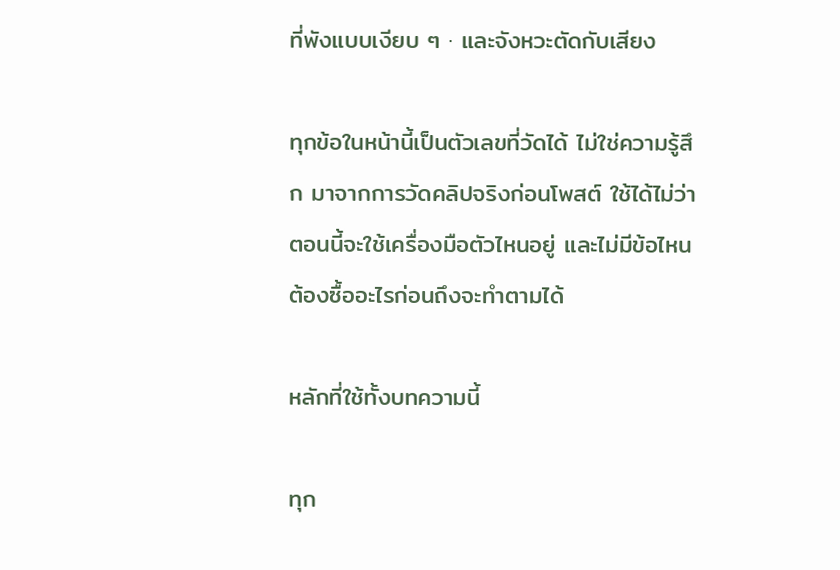ที่พังแบบเงียบ ๆ · และจังหวะตัดกับเสียง

ทุกข้อในหน้านี้เป็นตัวเลขที่วัดได้ ไม่ใช่ความรู้สึก มาจากการวัดคลิปจริงก่อนโพสต์ ใช้ได้ไม่ว่าตอนนี้จะใช้เครื่องมือตัวไหนอยู่ และไม่มีข้อไหนต้องซื้ออะไรก่อนถึงจะทำตามได้

หลักที่ใช้ทั้งบทความนี้

ทุก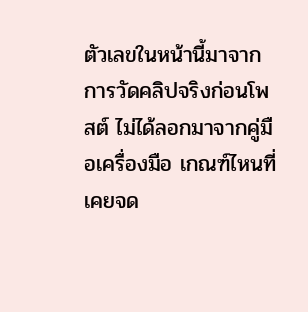ตัวเลขในหน้านี้มาจากการวัดคลิปจริงก่อนโพสต์ ไม่ได้ลอกมาจากคู่มือเครื่องมือ เกณฑ์ไหนที่เคยจด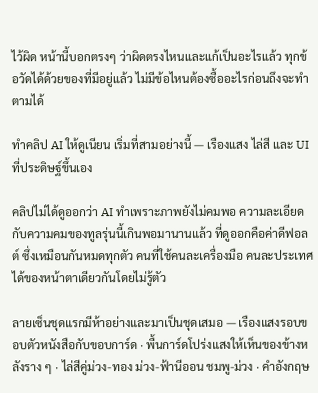ไว้ผิด หน้านี้บอกตรงๆ ว่าผิดตรงไหนและแก้เป็นอะไรแล้ว ทุกข้อวัดได้ด้วยของที่มีอยู่แล้ว ไม่มีข้อไหนต้องซื้ออะไรก่อนถึงจะทำตามได้

ทำคลิป AI ให้ดูเนียน เริ่มที่สามอย่างนี้ — เรืองแสง ไล่สี และ UI ที่ประดิษฐ์ขึ้นเอง

คลิปไม่ได้ดูออกว่า AI ทำเพราะภาพยังไม่คมพอ ความละเอียดกับความคมของทูลรุ่นนี้เกินพอมานานแล้ว ที่ดูออกคือค่าดีฟอลต์ ซึ่งเหมือนกันหมดทุกตัว คนที่ใช้คนละเครื่องมือ คนละประเทศ ได้ของหน้าตาเดียวกันโดยไม่รู้ตัว

ลายเซ็นชุดแรกมีห้าอย่างและมาเป็นชุดเสมอ — เรืองแสงรอบขอบตัวหนังสือกับขอบการ์ด · พื้นการ์ดโปร่งแสงให้เห็นของข้างหลังราง ๆ · ไล่สีคู่ม่วง-ทอง ม่วง-ฟ้านีออน ชมพู-ม่วง · คำอังกฤษ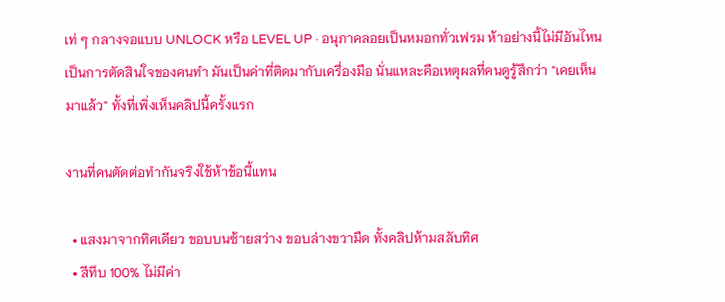เท่ ๆ กลางจอแบบ UNLOCK หรือ LEVEL UP · อนุภาคลอยเป็นหมอกทั่วเฟรม ห้าอย่างนี้ไม่มีอันไหนเป็นการตัดสินใจของคนทำ มันเป็นค่าที่ติดมากับเครื่องมือ นั่นแหละคือเหตุผลที่คนดูรู้สึกว่า "เคยเห็นมาแล้ว" ทั้งที่เพิ่งเห็นคลิปนี้ครั้งแรก

งานที่คนตัดต่อทำกันจริงใช้ห้าข้อนี้แทน

  • แสงมาจากทิศเดียว ขอบบนซ้ายสว่าง ขอบล่างขวามืด ทั้งคลิปห้ามสลับทิศ
  • สีทึบ 100% ไม่มีค่า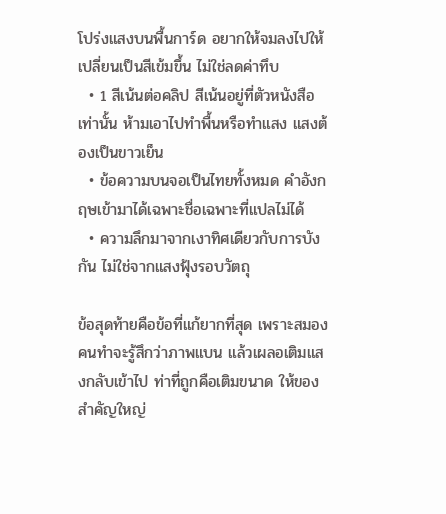โปร่งแสงบนพื้นการ์ด อยากให้จมลงไปให้เปลี่ยนเป็นสีเข้มขึ้น ไม่ใช่ลดค่าทึบ
  • 1 สีเน้นต่อคลิป สีเน้นอยู่ที่ตัวหนังสือเท่านั้น ห้ามเอาไปทำพื้นหรือทำแสง แสงต้องเป็นขาวเย็น
  • ข้อความบนจอเป็นไทยทั้งหมด คำอังกฤษเข้ามาได้เฉพาะชื่อเฉพาะที่แปลไม่ได้
  • ความลึกมาจากเงาทิศเดียวกับการบังกัน ไม่ใช่จากแสงฟุ้งรอบวัตถุ

ข้อสุดท้ายคือข้อที่แก้ยากที่สุด เพราะสมองคนทำจะรู้สึกว่าภาพแบน แล้วเผลอเติมแสงกลับเข้าไป ท่าที่ถูกคือเติมขนาด ให้ของสำคัญใหญ่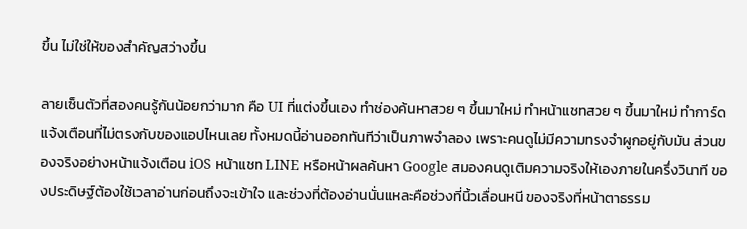ขึ้น ไม่ใช่ให้ของสำคัญสว่างขึ้น

ลายเซ็นตัวที่สองคนรู้กันน้อยกว่ามาก คือ UI ที่แต่งขึ้นเอง ทำช่องค้นหาสวย ๆ ขึ้นมาใหม่ ทำหน้าแชทสวย ๆ ขึ้นมาใหม่ ทำการ์ดแจ้งเตือนที่ไม่ตรงกับของแอปไหนเลย ทั้งหมดนี้อ่านออกทันทีว่าเป็นภาพจำลอง เพราะคนดูไม่มีความทรงจำผูกอยู่กับมัน ส่วนของจริงอย่างหน้าแจ้งเตือน iOS หน้าแชท LINE หรือหน้าผลค้นหา Google สมองคนดูเติมความจริงให้เองภายในครึ่งวินาที ของประดิษฐ์ต้องใช้เวลาอ่านก่อนถึงจะเข้าใจ และช่วงที่ต้องอ่านนั่นแหละคือช่วงที่นิ้วเลื่อนหนี ของจริงที่หน้าตาธรรม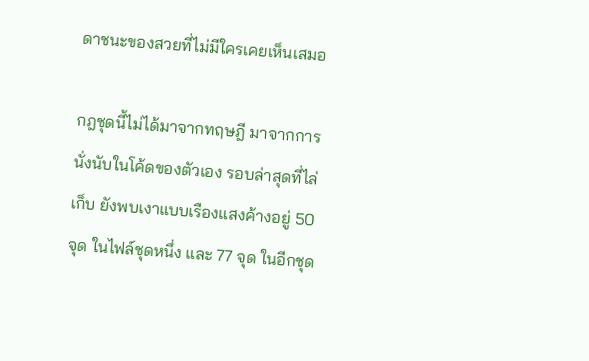ดาชนะของสวยที่ไม่มีใครเคยเห็นเสมอ

กฎชุดนี้ไม่ได้มาจากทฤษฎี มาจากการนั่งนับในโค้ดของตัวเอง รอบล่าสุดที่ไล่เก็บ ยังพบเงาแบบเรืองแสงค้างอยู่ 50 จุด ในไฟล์ชุดหนึ่ง และ 77 จุด ในอีกชุด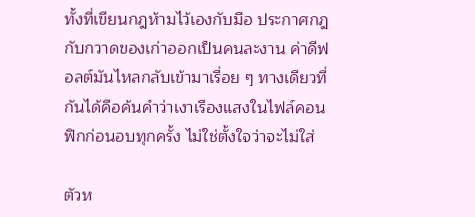ทั้งที่เขียนกฎห้ามไว้เองกับมือ ประกาศกฎกับกวาดของเก่าออกเป็นคนละงาน ค่าดีฟอลต์มันไหลกลับเข้ามาเรื่อย ๆ ทางเดียวที่กันได้คือค้นคำว่าเงาเรืองแสงในไฟล์คอนฟิกก่อนอบทุกครั้ง ไม่ใช่ตั้งใจว่าจะไม่ใส่

ตัวห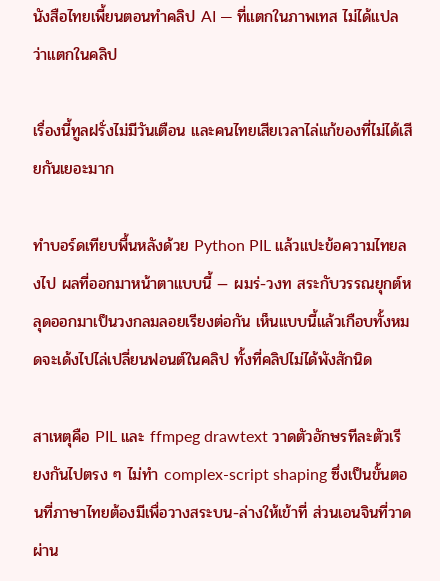นังสือไทยเพี้ยนตอนทำคลิป AI — ที่แตกในภาพเทส ไม่ได้แปลว่าแตกในคลิป

เรื่องนี้ทูลฝรั่งไม่มีวันเตือน และคนไทยเสียเวลาไล่แก้ของที่ไม่ได้เสียกันเยอะมาก

ทำบอร์ดเทียบพื้นหลังด้วย Python PIL แล้วแปะข้อความไทยลงไป ผลที่ออกมาหน้าตาแบบนี้ — ผมร่-วงท สระกับวรรณยุกต์หลุดออกมาเป็นวงกลมลอยเรียงต่อกัน เห็นแบบนี้แล้วเกือบทั้งหมดจะเด้งไปไล่เปลี่ยนฟอนต์ในคลิป ทั้งที่คลิปไม่ได้พังสักนิด

สาเหตุคือ PIL และ ffmpeg drawtext วาดตัวอักษรทีละตัวเรียงกันไปตรง ๆ ไม่ทำ complex-script shaping ซึ่งเป็นขั้นตอนที่ภาษาไทยต้องมีเพื่อวางสระบน-ล่างให้เข้าที่ ส่วนเอนจินที่วาดผ่าน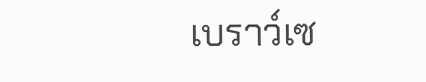เบราว์เซ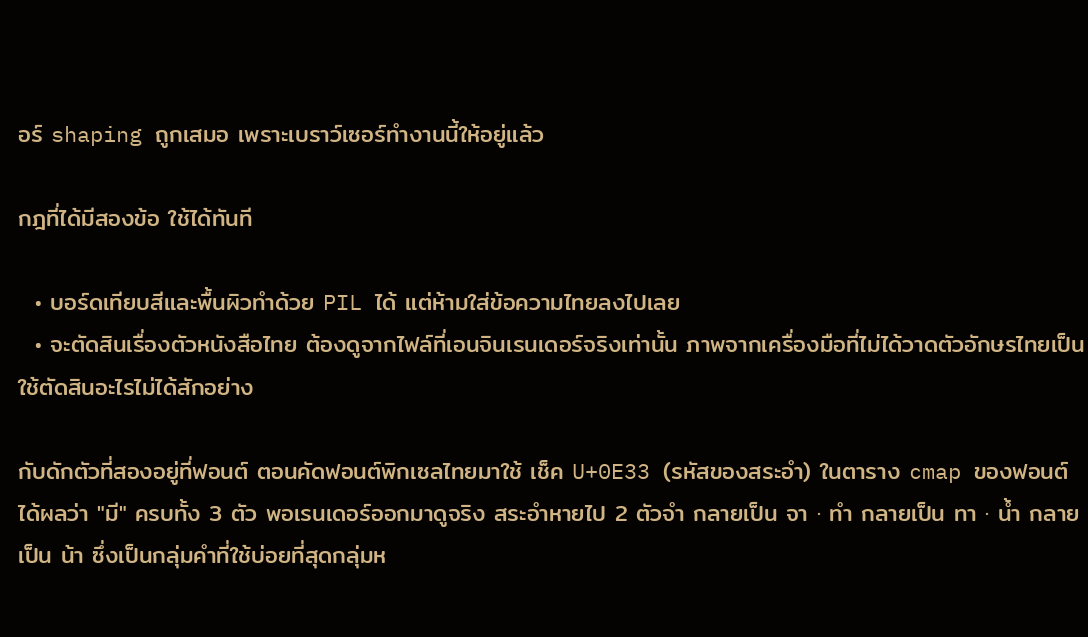อร์ shaping ถูกเสมอ เพราะเบราว์เซอร์ทำงานนี้ให้อยู่แล้ว

กฎที่ได้มีสองข้อ ใช้ได้ทันที

  • บอร์ดเทียบสีและพื้นผิวทำด้วย PIL ได้ แต่ห้ามใส่ข้อความไทยลงไปเลย
  • จะตัดสินเรื่องตัวหนังสือไทย ต้องดูจากไฟล์ที่เอนจินเรนเดอร์จริงเท่านั้น ภาพจากเครื่องมือที่ไม่ได้วาดตัวอักษรไทยเป็น ใช้ตัดสินอะไรไม่ได้สักอย่าง

กับดักตัวที่สองอยู่ที่ฟอนต์ ตอนคัดฟอนต์พิกเซลไทยมาใช้ เช็ค U+0E33 (รหัสของสระอำ) ในตาราง cmap ของฟอนต์ ได้ผลว่า "มี" ครบทั้ง 3 ตัว พอเรนเดอร์ออกมาดูจริง สระอำหายไป 2 ตัวจำ กลายเป็น จา · ทำ กลายเป็น ทา · น้ำ กลายเป็น น้า ซึ่งเป็นกลุ่มคำที่ใช้บ่อยที่สุดกลุ่มห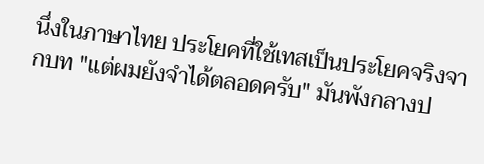นึ่งในภาษาไทย ประโยคที่ใช้เทสเป็นประโยคจริงจากบท "แต่ผมยังจำได้ตลอดครับ" มันพังกลางป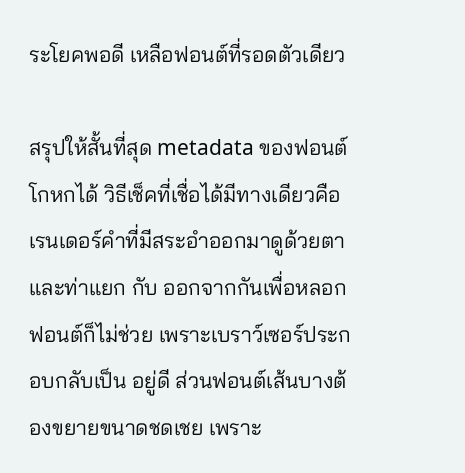ระโยคพอดี เหลือฟอนต์ที่รอดตัวเดียว

สรุปให้สั้นที่สุด metadata ของฟอนต์โกหกได้ วิธีเช็คที่เชื่อได้มีทางเดียวคือเรนเดอร์คำที่มีสระอำออกมาดูด้วยตา และท่าแยก กับ ออกจากกันเพื่อหลอกฟอนต์ก็ไม่ช่วย เพราะเบราว์เซอร์ประกอบกลับเป็น อยู่ดี ส่วนฟอนต์เส้นบางต้องขยายขนาดชดเชย เพราะ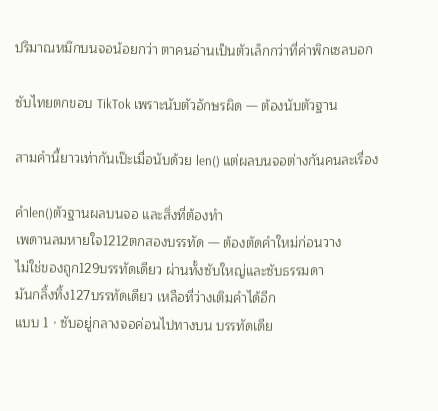ปริมาณหมึกบนจอน้อยกว่า ตาคนอ่านเป็นตัวเล็กกว่าที่ค่าพิกเซลบอก

ซับไทยตกขอบ TikTok เพราะนับตัวอักษรผิด — ต้องนับตัวฐาน

สามคำนี้ยาวเท่ากันเป๊ะเมื่อนับด้วย len() แต่ผลบนจอต่างกันคนละเรื่อง

คำlen()ตัวฐานผลบนจอ และสิ่งที่ต้องทำ
เพดานลมหายใจ1212ตกสองบรรทัด — ต้องตัดคำใหม่ก่อนวาง
ไม่ใช่ของถูก129บรรทัดเดียว ผ่านทั้งซับใหญ่และซับธรรมดา
มันกลิ้งทิ้ง127บรรทัดเดียว เหลือที่ว่างเติมคำได้อีก
แบบ 1 · ซับอยู่กลางจอค่อนไปทางบน บรรทัดเดีย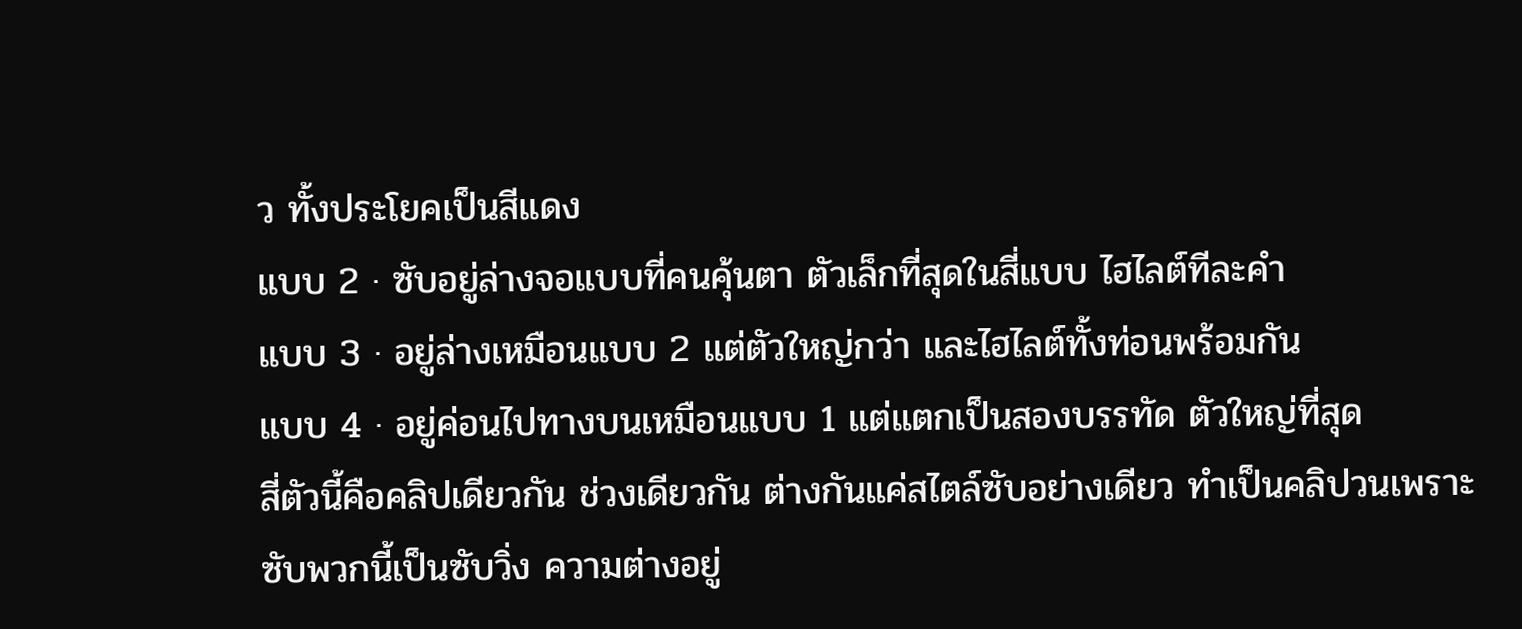ว ทั้งประโยคเป็นสีแดง
แบบ 2 · ซับอยู่ล่างจอแบบที่คนคุ้นตา ตัวเล็กที่สุดในสี่แบบ ไฮไลต์ทีละคำ
แบบ 3 · อยู่ล่างเหมือนแบบ 2 แต่ตัวใหญ่กว่า และไฮไลต์ทั้งท่อนพร้อมกัน
แบบ 4 · อยู่ค่อนไปทางบนเหมือนแบบ 1 แต่แตกเป็นสองบรรทัด ตัวใหญ่ที่สุด
สี่ตัวนี้คือคลิปเดียวกัน ช่วงเดียวกัน ต่างกันแค่สไตล์ซับอย่างเดียว ทำเป็นคลิปวนเพราะซับพวกนี้เป็นซับวิ่ง ความต่างอยู่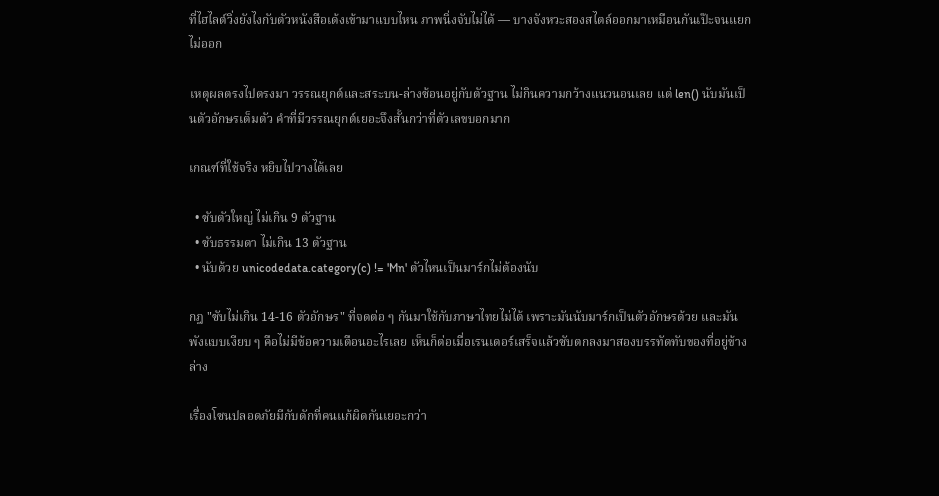ที่ไฮไลต์วิ่งยังไงกับตัวหนังสือเด้งเข้ามาแบบไหน ภาพนิ่งจับไม่ได้ — บางจังหวะสองสไตล์ออกมาเหมือนกันเป๊ะจนแยกไม่ออก

เหตุผลตรงไปตรงมา วรรณยุกต์และสระบน-ล่างซ้อนอยู่กับตัวฐาน ไม่กินความกว้างแนวนอนเลย แต่ len() นับมันเป็นตัวอักษรเต็มตัว คำที่มีวรรณยุกต์เยอะจึงสั้นกว่าที่ตัวเลขบอกมาก

เกณฑ์ที่ใช้จริง หยิบไปวางได้เลย

  • ซับตัวใหญ่ ไม่เกิน 9 ตัวฐาน
  • ซับธรรมดา ไม่เกิน 13 ตัวฐาน
  • นับด้วย unicodedata.category(c) != 'Mn' ตัวไหนเป็นมาร์กไม่ต้องนับ

กฎ "ซับไม่เกิน 14-16 ตัวอักษร" ที่จดต่อ ๆ กันมาใช้กับภาษาไทยไม่ได้ เพราะมันนับมาร์กเป็นตัวอักษรด้วย และมันพังแบบเงียบ ๆ คือไม่มีข้อความเตือนอะไรเลย เห็นก็ต่อเมื่อเรนเดอร์เสร็จแล้วซับตกลงมาสองบรรทัดทับของที่อยู่ข้างล่าง

เรื่องโซนปลอดภัยมีกับดักที่คนแก้ผิดกันเยอะกว่า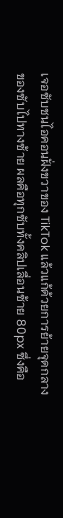เจอซับชนไอคอนฝั่งขวาของ TikTok แล้วแก้ด้วยการย้ายจุดกลางของซับไปทางซ้าย ผลคือทุกซับทั้งคลิปเลื่อนซ้าย 80px ซึ่งคือ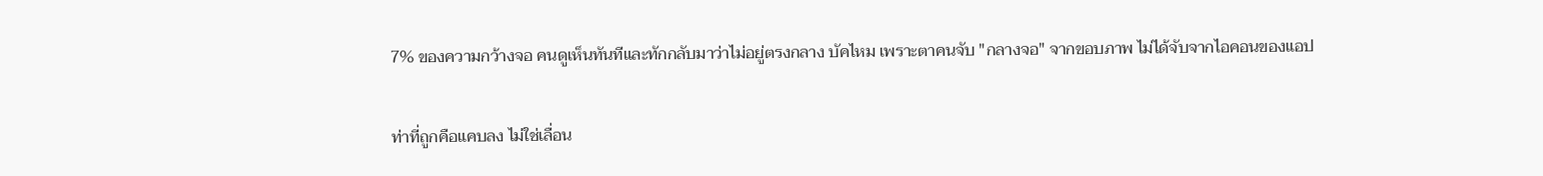7% ของความกว้างจอ คนดูเห็นทันทีและทักกลับมาว่าไม่อยู่ตรงกลาง บัคไหม เพราะตาคนจับ "กลางจอ" จากขอบภาพ ไม่ได้จับจากไอคอนของแอป

ท่าที่ถูกคือแคบลง ไม่ใช่เลื่อน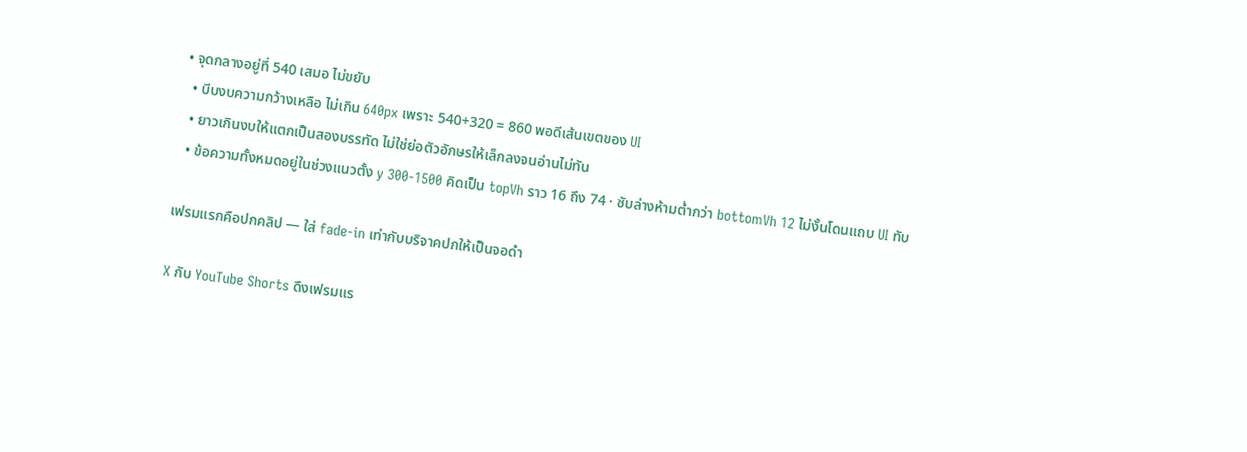• จุดกลางอยู่ที่ 540 เสมอ ไม่ขยับ
  • บีบงบความกว้างเหลือ ไม่เกิน 640px เพราะ 540+320 = 860 พอดีเส้นเขตของ UI
  • ยาวเกินงบให้แตกเป็นสองบรรทัด ไม่ใช่ย่อตัวอักษรให้เล็กลงจนอ่านไม่ทัน
  • ข้อความทั้งหมดอยู่ในช่วงแนวตั้ง y 300-1500 คิดเป็น topVh ราว 16 ถึง 74 · ซับล่างห้ามต่ำกว่า bottomVh 12 ไม่งั้นโดนแถบ UI ทับ

เฟรมแรกคือปกคลิป — ใส่ fade-in เท่ากับบริจาคปกให้เป็นจอดำ

X กับ YouTube Shorts ดึงเฟรมแร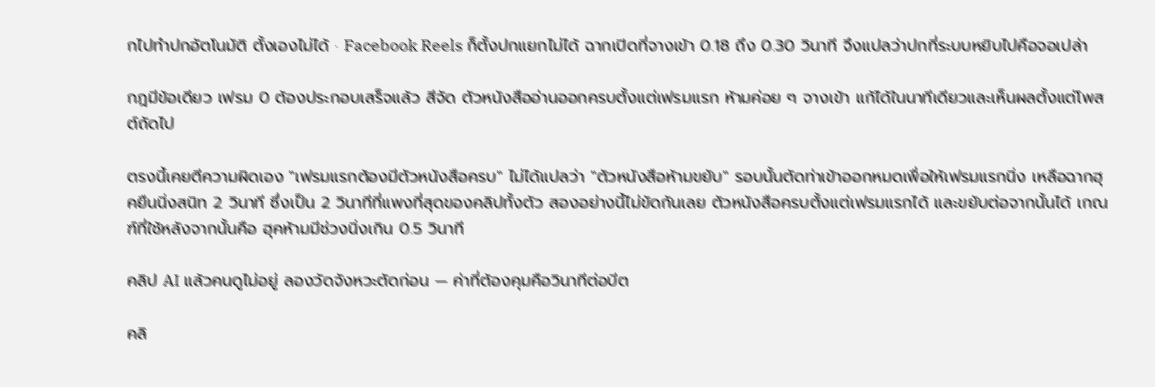กไปทำปกอัตโนมัติ ตั้งเองไม่ได้ · Facebook Reels ก็ตั้งปกแยกไม่ได้ ฉากเปิดที่จางเข้า 0.18 ถึง 0.30 วินาที จึงแปลว่าปกที่ระบบหยิบไปคือจอเปล่า

กฎมีข้อเดียว เฟรม 0 ต้องประกอบเสร็จแล้ว สีจัด ตัวหนังสืออ่านออกครบตั้งแต่เฟรมแรก ห้ามค่อย ๆ จางเข้า แก้ได้ในนาทีเดียวและเห็นผลตั้งแต่โพสต์ถัดไป

ตรงนี้เคยตีความผิดเอง "เฟรมแรกต้องมีตัวหนังสือครบ" ไม่ได้แปลว่า "ตัวหนังสือห้ามขยับ" รอบนั้นตัดท่าเข้าออกหมดเพื่อให้เฟรมแรกนิ่ง เหลือฉากฮุคยืนนิ่งสนิท 2 วินาที ซึ่งเป็น 2 วินาทีที่แพงที่สุดของคลิปทั้งตัว สองอย่างนี้ไม่ขัดกันเลย ตัวหนังสือครบตั้งแต่เฟรมแรกได้ และขยับต่อจากนั้นได้ เกณฑ์ที่ใช้หลังจากนั้นคือ ฮุคห้ามมีช่วงนิ่งเกิน 0.5 วินาที

คลิป AI แล้วคนดูไม่อยู่ ลองวัดจังหวะตัดก่อน — ค่าที่ต้องคุมคือวินาทีต่อบีต

คลิ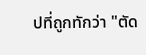ปที่ถูกทักว่า "ตัด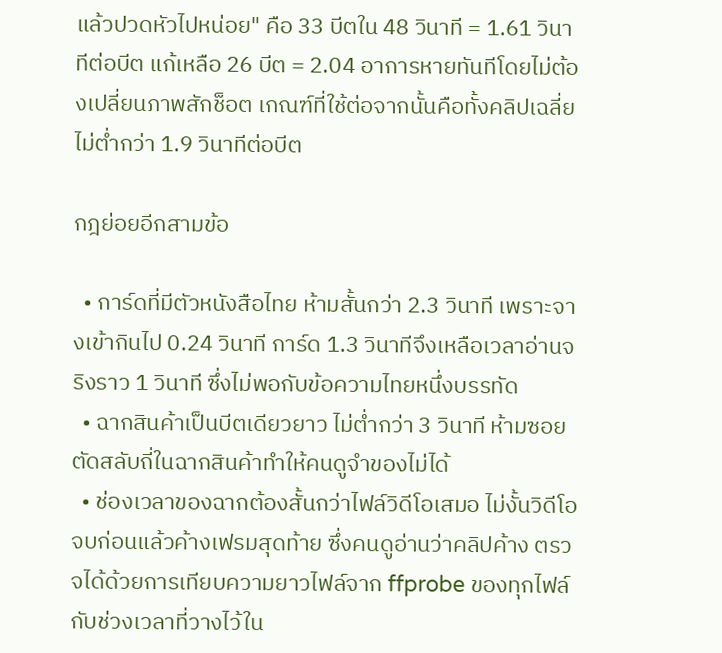แล้วปวดหัวไปหน่อย" คือ 33 บีตใน 48 วินาที = 1.61 วินาทีต่อบีต แก้เหลือ 26 บีต = 2.04 อาการหายทันทีโดยไม่ต้องเปลี่ยนภาพสักช็อต เกณฑ์ที่ใช้ต่อจากนั้นคือทั้งคลิปเฉลี่ย ไม่ต่ำกว่า 1.9 วินาทีต่อบีต

กฎย่อยอีกสามข้อ

  • การ์ดที่มีตัวหนังสือไทย ห้ามสั้นกว่า 2.3 วินาที เพราะจางเข้ากินไป 0.24 วินาที การ์ด 1.3 วินาทีจึงเหลือเวลาอ่านจริงราว 1 วินาที ซึ่งไม่พอกับข้อความไทยหนึ่งบรรทัด
  • ฉากสินค้าเป็นบีตเดียวยาว ไม่ต่ำกว่า 3 วินาที ห้ามซอย ตัดสลับถี่ในฉากสินค้าทำให้คนดูจำของไม่ได้
  • ช่องเวลาของฉากต้องสั้นกว่าไฟล์วิดีโอเสมอ ไม่งั้นวิดีโอจบก่อนแล้วค้างเฟรมสุดท้าย ซึ่งคนดูอ่านว่าคลิปค้าง ตรวจได้ด้วยการเทียบความยาวไฟล์จาก ffprobe ของทุกไฟล์กับช่วงเวลาที่วางไว้ใน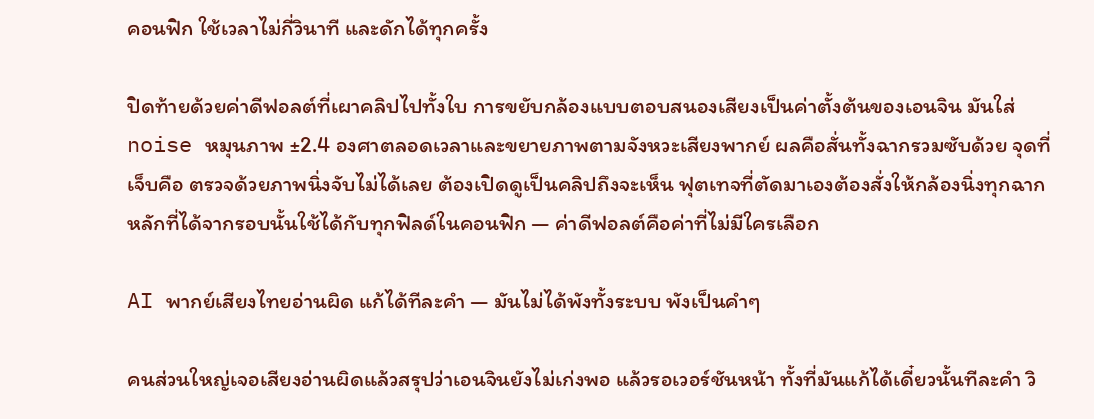คอนฟิก ใช้เวลาไม่กี่วินาที และดักได้ทุกครั้ง

ปิดท้ายด้วยค่าดีฟอลต์ที่เผาคลิปไปทั้งใบ การขยับกล้องแบบตอบสนองเสียงเป็นค่าตั้งต้นของเอนจิน มันใส่ noise หมุนภาพ ±2.4 องศาตลอดเวลาและขยายภาพตามจังหวะเสียงพากย์ ผลคือสั่นทั้งฉากรวมซับด้วย จุดที่เจ็บคือ ตรวจด้วยภาพนิ่งจับไม่ได้เลย ต้องเปิดดูเป็นคลิปถึงจะเห็น ฟุตเทจที่ตัดมาเองต้องสั่งให้กล้องนิ่งทุกฉาก หลักที่ได้จากรอบนั้นใช้ได้กับทุกฟิลด์ในคอนฟิก — ค่าดีฟอลต์คือค่าที่ไม่มีใครเลือก

AI พากย์เสียงไทยอ่านผิด แก้ได้ทีละคำ — มันไม่ได้พังทั้งระบบ พังเป็นคำๆ

คนส่วนใหญ่เจอเสียงอ่านผิดแล้วสรุปว่าเอนจินยังไม่เก่งพอ แล้วรอเวอร์ชันหน้า ทั้งที่มันแก้ได้เดี๋ยวนั้นทีละคำ วิ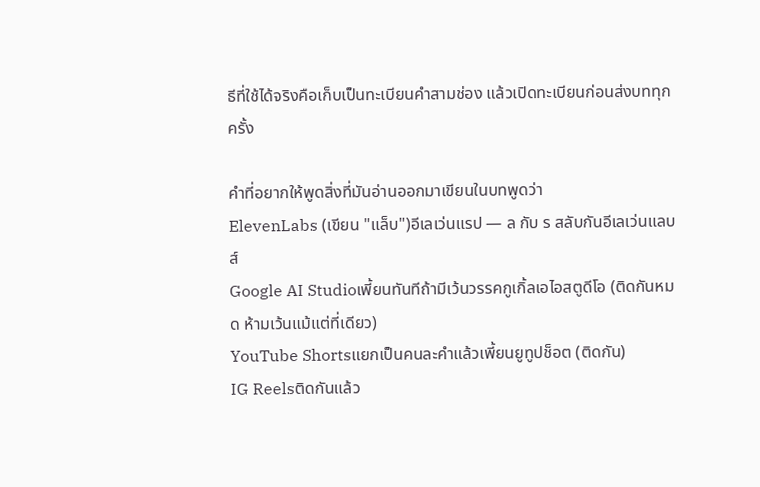ธีที่ใช้ได้จริงคือเก็บเป็นทะเบียนคำสามช่อง แล้วเปิดทะเบียนก่อนส่งบททุกครั้ง

คำที่อยากให้พูดสิ่งที่มันอ่านออกมาเขียนในบทพูดว่า
ElevenLabs (เขียน "แล็บ")อีเลเว่นแรป — ล กับ ร สลับกันอีเลเว่นแลบส์
Google AI Studioเพี้ยนทันทีถ้ามีเว้นวรรคกูเกิ้ลเอไอสตูดีโอ (ติดกันหมด ห้ามเว้นแม้แต่ที่เดียว)
YouTube Shortsแยกเป็นคนละคำแล้วเพี้ยนยูทูปช็อต (ติดกัน)
IG Reelsติดกันแล้ว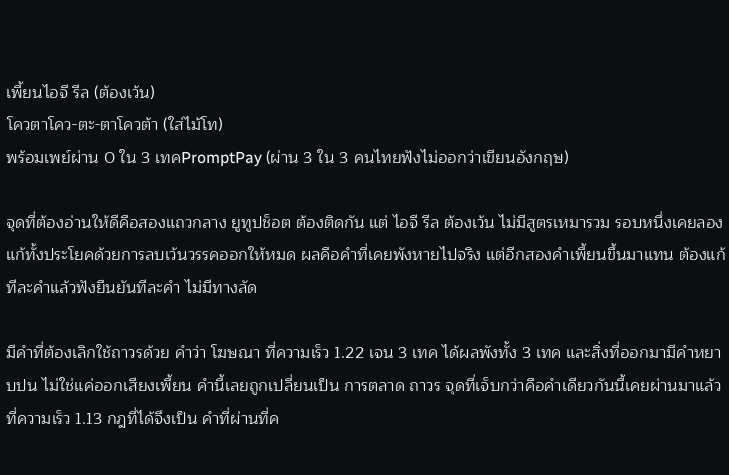เพี้ยนไอจี รีล (ต้องเว้น)
โควตาโคว-ตะ-ตาโควต้า (ใส่ไม้โท)
พร้อมเพย์ผ่าน 0 ใน 3 เทคPromptPay (ผ่าน 3 ใน 3 คนไทยฟังไม่ออกว่าเขียนอังกฤษ)

จุดที่ต้องอ่านให้ดีคือสองแถวกลาง ยูทูปช็อต ต้องติดกัน แต่ ไอจี รีล ต้องเว้น ไม่มีสูตรเหมารวม รอบหนึ่งเคยลองแก้ทั้งประโยคด้วยการลบเว้นวรรคออกให้หมด ผลคือคำที่เคยพังหายไปจริง แต่อีกสองคำเพี้ยนขึ้นมาแทน ต้องแก้ทีละคำแล้วฟังยืนยันทีละคำ ไม่มีทางลัด

มีคำที่ต้องเลิกใช้ถาวรด้วย คำว่า โฆษณา ที่ความเร็ว 1.22 เจน 3 เทค ได้ผลพังทั้ง 3 เทค และสิ่งที่ออกมามีคำหยาบปน ไม่ใช่แค่ออกเสียงเพี้ยน คำนี้เลยถูกเปลี่ยนเป็น การตลาด ถาวร จุดที่เจ็บกว่าคือคำเดียวกันนี้เคยผ่านมาแล้วที่ความเร็ว 1.13 กฎที่ได้จึงเป็น คำที่ผ่านที่ค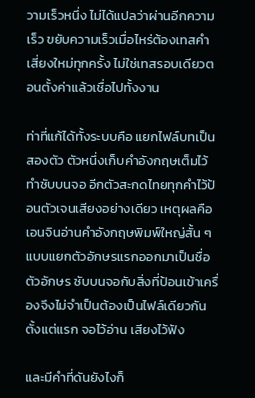วามเร็วหนึ่ง ไม่ได้แปลว่าผ่านอีกความเร็ว ขยับความเร็วเมื่อไหร่ต้องเทสคำเสี่ยงใหม่ทุกครั้ง ไม่ใช่เทสรอบเดียวตอนตั้งค่าแล้วเชื่อไปทั้งงาน

ท่าที่แก้ได้ทั้งระบบคือ แยกไฟล์บทเป็นสองตัว ตัวหนึ่งเก็บคำอังกฤษเต็มไว้ทำซับบนจอ อีกตัวสะกดไทยทุกคำไว้ป้อนตัวเจนเสียงอย่างเดียว เหตุผลคือเอนจินอ่านคำอังกฤษพิมพ์ใหญ่สั้น ๆ แบบแยกตัวอักษรแรกออกมาเป็นชื่อตัวอักษร ซับบนจอกับสิ่งที่ป้อนเข้าเครื่องจึงไม่จำเป็นต้องเป็นไฟล์เดียวกันตั้งแต่แรก จอไว้อ่าน เสียงไว้ฟัง

และมีคำที่ดันยังไงก็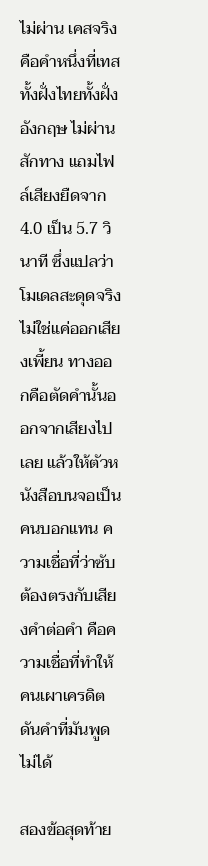ไม่ผ่าน เคสจริงคือคำหนึ่งที่เทสทั้งฝั่งไทยทั้งฝั่งอังกฤษ ไม่ผ่านสักทาง แถมไฟล์เสียงยืดจาก 4.0 เป็น 5.7 วินาที ซึ่งแปลว่าโมเดลสะดุดจริง ไม่ใช่แค่ออกเสียงเพี้ยน ทางออกคือตัดคำนั้นออกจากเสียงไปเลย แล้วให้ตัวหนังสือบนจอเป็นคนบอกแทน ความเชื่อที่ว่าซับต้องตรงกับเสียงคำต่อคำ คือความเชื่อที่ทำให้คนเผาเครดิตดันคำที่มันพูดไม่ได้

สองข้อสุดท้าย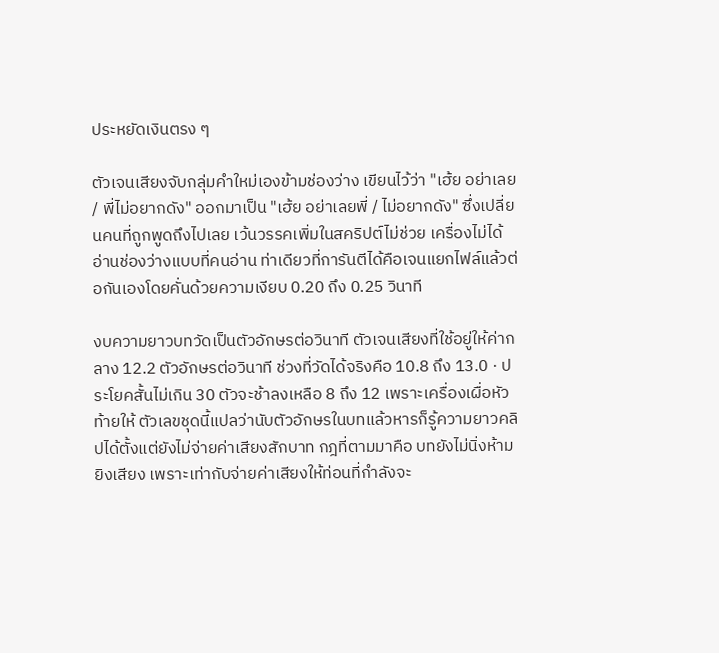ประหยัดเงินตรง ๆ

ตัวเจนเสียงจับกลุ่มคำใหม่เองข้ามช่องว่าง เขียนไว้ว่า "เฮ้ย อย่าเลย / พี่ไม่อยากดัง" ออกมาเป็น "เฮ้ย อย่าเลยพี่ / ไม่อยากดัง" ซึ่งเปลี่ยนคนที่ถูกพูดถึงไปเลย เว้นวรรคเพิ่มในสคริปต์ไม่ช่วย เครื่องไม่ได้อ่านช่องว่างแบบที่คนอ่าน ท่าเดียวที่การันตีได้คือเจนแยกไฟล์แล้วต่อกันเองโดยคั่นด้วยความเงียบ 0.20 ถึง 0.25 วินาที

งบความยาวบทวัดเป็นตัวอักษรต่อวินาที ตัวเจนเสียงที่ใช้อยู่ให้ค่ากลาง 12.2 ตัวอักษรต่อวินาที ช่วงที่วัดได้จริงคือ 10.8 ถึง 13.0 · ประโยคสั้นไม่เกิน 30 ตัวจะช้าลงเหลือ 8 ถึง 12 เพราะเครื่องเผื่อหัวท้ายให้ ตัวเลขชุดนี้แปลว่านับตัวอักษรในบทแล้วหารก็รู้ความยาวคลิปได้ตั้งแต่ยังไม่จ่ายค่าเสียงสักบาท กฎที่ตามมาคือ บทยังไม่นิ่งห้ามยิงเสียง เพราะเท่ากับจ่ายค่าเสียงให้ท่อนที่กำลังจะ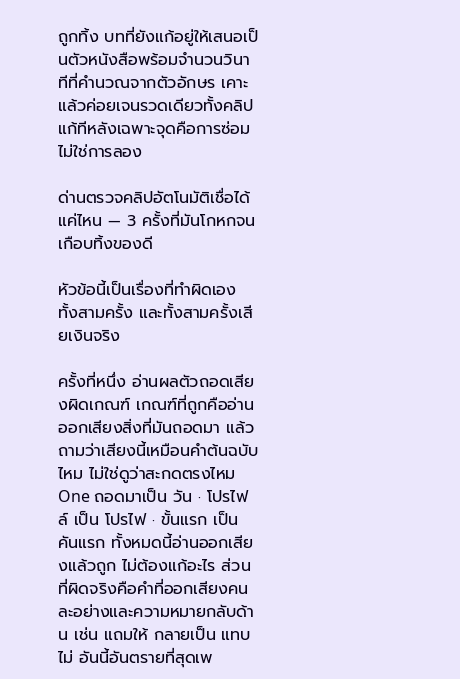ถูกทิ้ง บทที่ยังแก้อยู่ให้เสนอเป็นตัวหนังสือพร้อมจำนวนวินาทีที่คำนวณจากตัวอักษร เคาะแล้วค่อยเจนรวดเดียวทั้งคลิป แก้ทีหลังเฉพาะจุดคือการซ่อม ไม่ใช่การลอง

ด่านตรวจคลิปอัตโนมัติเชื่อได้แค่ไหน — 3 ครั้งที่มันโกหกจนเกือบทิ้งของดี

หัวข้อนี้เป็นเรื่องที่ทำผิดเอง ทั้งสามครั้ง และทั้งสามครั้งเสียเงินจริง

ครั้งที่หนึ่ง อ่านผลตัวถอดเสียงผิดเกณฑ์ เกณฑ์ที่ถูกคืออ่านออกเสียงสิ่งที่มันถอดมา แล้วถามว่าเสียงนี้เหมือนคำต้นฉบับไหม ไม่ใช่ดูว่าสะกดตรงไหม One ถอดมาเป็น วัน · โปรไฟล์ เป็น โปรไฟ · ขั้นแรก เป็น คันแรก ทั้งหมดนี้อ่านออกเสียงแล้วถูก ไม่ต้องแก้อะไร ส่วนที่ผิดจริงคือคำที่ออกเสียงคนละอย่างและความหมายกลับด้าน เช่น แถมให้ กลายเป็น แทบไม่ อันนี้อันตรายที่สุดเพ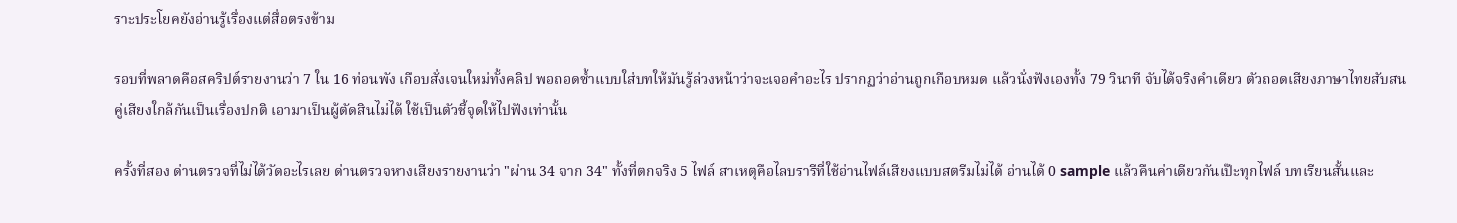ราะประโยคยังอ่านรู้เรื่องแต่สื่อตรงข้าม

รอบที่พลาดคือสคริปต์รายงานว่า 7 ใน 16 ท่อนพัง เกือบสั่งเจนใหม่ทั้งคลิป พอถอดซ้ำแบบใส่บทให้มันรู้ล่วงหน้าว่าจะเจอคำอะไร ปรากฏว่าอ่านถูกเกือบหมด แล้วนั่งฟังเองทั้ง 79 วินาที จับได้จริงคำเดียว ตัวถอดเสียงภาษาไทยสับสนคู่เสียงใกล้กันเป็นเรื่องปกติ เอามาเป็นผู้ตัดสินไม่ได้ ใช้เป็นตัวชี้จุดให้ไปฟังเท่านั้น

ครั้งที่สอง ด่านตรวจที่ไม่ได้วัดอะไรเลย ด่านตรวจหางเสียงรายงานว่า "ผ่าน 34 จาก 34" ทั้งที่ตกจริง 5 ไฟล์ สาเหตุคือไลบรารีที่ใช้อ่านไฟล์เสียงแบบสตรีมไม่ได้ อ่านได้ 0 sample แล้วคืนค่าเดียวกันเป๊ะทุกไฟล์ บทเรียนสั้นและ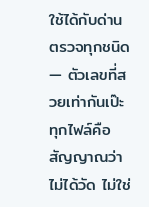ใช้ได้กับด่านตรวจทุกชนิด — ตัวเลขที่สวยเท่ากันเป๊ะทุกไฟล์คือสัญญาณว่าไม่ได้วัด ไม่ใช่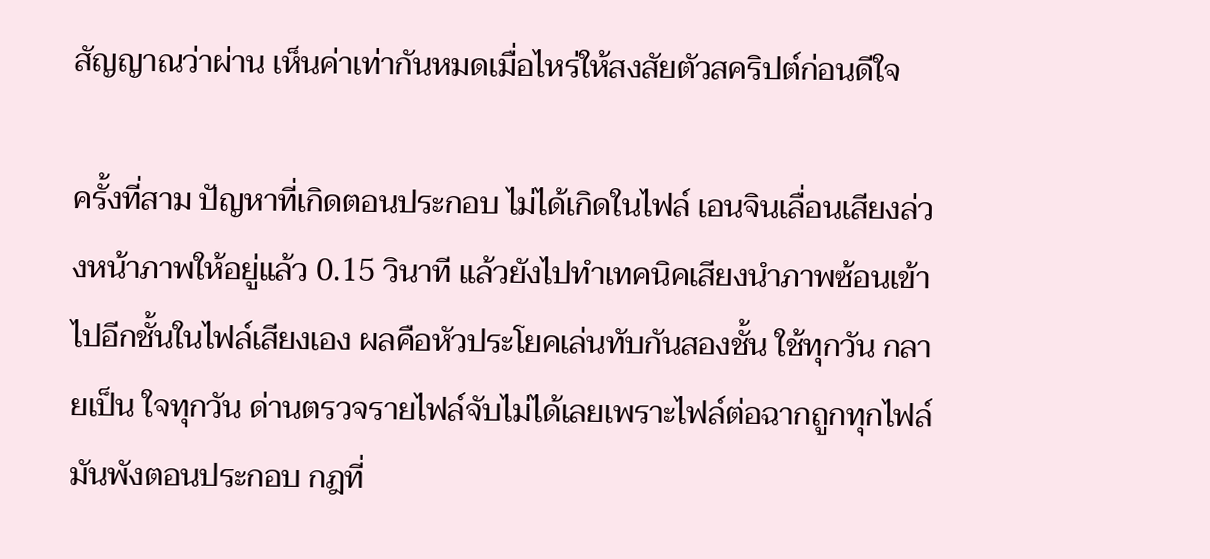สัญญาณว่าผ่าน เห็นค่าเท่ากันหมดเมื่อไหร่ให้สงสัยตัวสคริปต์ก่อนดีใจ

ครั้งที่สาม ปัญหาที่เกิดตอนประกอบ ไม่ได้เกิดในไฟล์ เอนจินเลื่อนเสียงล่วงหน้าภาพให้อยู่แล้ว 0.15 วินาที แล้วยังไปทำเทคนิคเสียงนำภาพซ้อนเข้าไปอีกชั้นในไฟล์เสียงเอง ผลคือหัวประโยคเล่นทับกันสองชั้น ใช้ทุกวัน กลายเป็น ใจทุกวัน ด่านตรวจรายไฟล์จับไม่ได้เลยเพราะไฟล์ต่อฉากถูกทุกไฟล์ มันพังตอนประกอบ กฎที่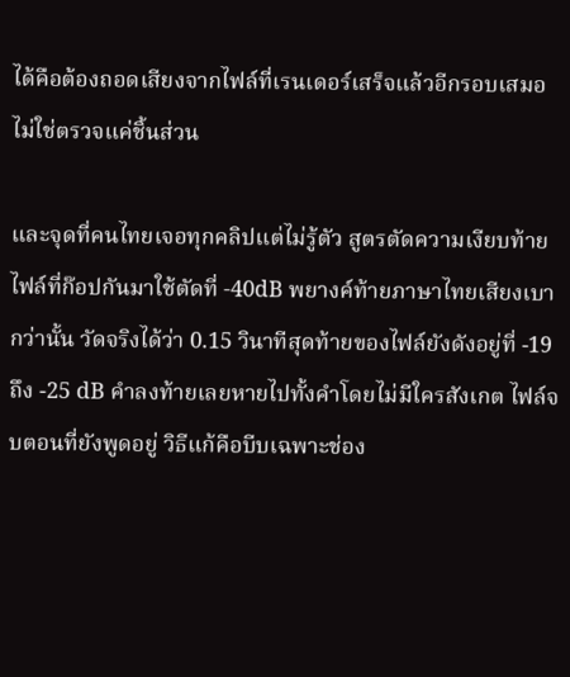ได้คือต้องถอดเสียงจากไฟล์ที่เรนเดอร์เสร็จแล้วอีกรอบเสมอ ไม่ใช่ตรวจแค่ชิ้นส่วน

และจุดที่คนไทยเจอทุกคลิปแต่ไม่รู้ตัว สูตรตัดความเงียบท้ายไฟล์ที่ก๊อปกันมาใช้ตัดที่ -40dB พยางค์ท้ายภาษาไทยเสียงเบากว่านั้น วัดจริงได้ว่า 0.15 วินาทีสุดท้ายของไฟล์ยังดังอยู่ที่ -19 ถึง -25 dB คำลงท้ายเลยหายไปทั้งคำโดยไม่มีใครสังเกต ไฟล์จบตอนที่ยังพูดอยู่ วิธีแก้คือบีบเฉพาะช่อง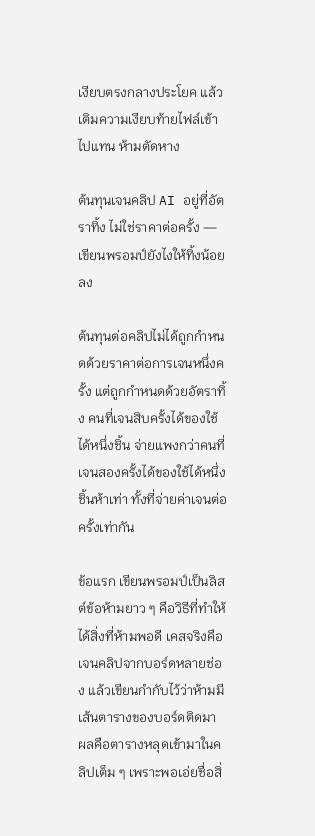เงียบตรงกลางประโยค แล้วเติมความเงียบท้ายไฟล์เข้าไปแทน ห้ามตัดหาง

ต้นทุนเจนคลิป AI อยู่ที่อัตราทิ้ง ไม่ใช่ราคาต่อครั้ง — เขียนพรอมป์ยังไงให้ทิ้งน้อยลง

ต้นทุนต่อคลิปไม่ได้ถูกกำหนดด้วยราคาต่อการเจนหนึ่งครั้ง แต่ถูกกำหนดด้วยอัตราทิ้ง คนที่เจนสิบครั้งได้ของใช้ได้หนึ่งชิ้น จ่ายแพงกว่าคนที่เจนสองครั้งได้ของใช้ได้หนึ่งชิ้นห้าเท่า ทั้งที่จ่ายค่าเจนต่อครั้งเท่ากัน

ข้อแรก เขียนพรอมป์เป็นลิสต์ข้อห้ามยาว ๆ คือวิธีที่ทำให้ได้สิ่งที่ห้ามพอดี เคสจริงคือเจนคลิปจากบอร์ดหลายช่อง แล้วเขียนกำกับไว้ว่าห้ามมีเส้นตารางของบอร์ดติดมา ผลคือตารางหลุดเข้ามาในคลิปเต็ม ๆ เพราะพอเอ่ยชื่อสิ่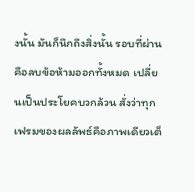งนั้น มันก็นึกถึงสิ่งนั้น รอบที่ผ่านคือลบข้อห้ามออกทั้งหมด เปลี่ยนเป็นประโยคบวกล้วน สั่งว่าทุกเฟรมของผลลัพธ์คือภาพเดียวเต็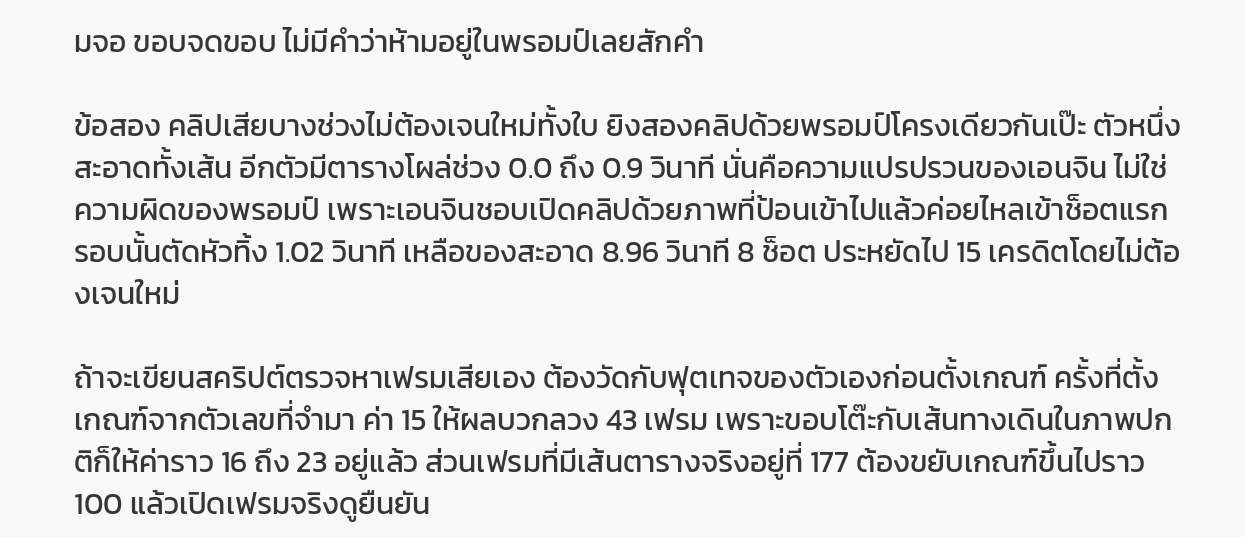มจอ ขอบจดขอบ ไม่มีคำว่าห้ามอยู่ในพรอมป์เลยสักคำ

ข้อสอง คลิปเสียบางช่วงไม่ต้องเจนใหม่ทั้งใบ ยิงสองคลิปด้วยพรอมป์โครงเดียวกันเป๊ะ ตัวหนึ่งสะอาดทั้งเส้น อีกตัวมีตารางโผล่ช่วง 0.0 ถึง 0.9 วินาที นั่นคือความแปรปรวนของเอนจิน ไม่ใช่ความผิดของพรอมป์ เพราะเอนจินชอบเปิดคลิปด้วยภาพที่ป้อนเข้าไปแล้วค่อยไหลเข้าช็อตแรก รอบนั้นตัดหัวทิ้ง 1.02 วินาที เหลือของสะอาด 8.96 วินาที 8 ช็อต ประหยัดไป 15 เครดิตโดยไม่ต้องเจนใหม่

ถ้าจะเขียนสคริปต์ตรวจหาเฟรมเสียเอง ต้องวัดกับฟุตเทจของตัวเองก่อนตั้งเกณฑ์ ครั้งที่ตั้งเกณฑ์จากตัวเลขที่จำมา ค่า 15 ให้ผลบวกลวง 43 เฟรม เพราะขอบโต๊ะกับเส้นทางเดินในภาพปกติก็ให้ค่าราว 16 ถึง 23 อยู่แล้ว ส่วนเฟรมที่มีเส้นตารางจริงอยู่ที่ 177 ต้องขยับเกณฑ์ขึ้นไปราว 100 แล้วเปิดเฟรมจริงดูยืนยัน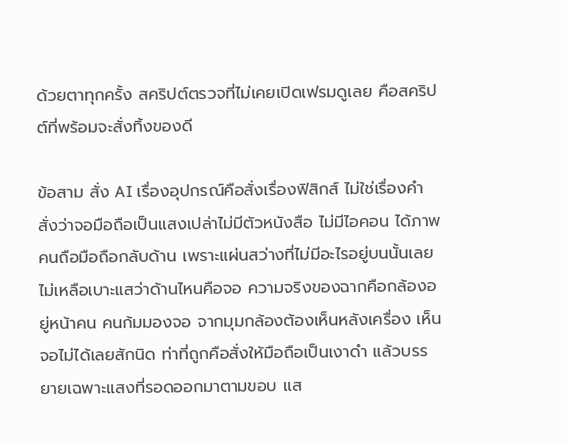ด้วยตาทุกครั้ง สคริปต์ตรวจที่ไม่เคยเปิดเฟรมดูเลย คือสคริปต์ที่พร้อมจะสั่งทิ้งของดี

ข้อสาม สั่ง AI เรื่องอุปกรณ์คือสั่งเรื่องฟิสิกส์ ไม่ใช่เรื่องคำ สั่งว่าจอมือถือเป็นแสงเปล่าไม่มีตัวหนังสือ ไม่มีไอคอน ได้ภาพคนถือมือถือกลับด้าน เพราะแผ่นสว่างที่ไม่มีอะไรอยู่บนนั้นเลย ไม่เหลือเบาะแสว่าด้านไหนคือจอ ความจริงของฉากคือกล้องอยู่หน้าคน คนก้มมองจอ จากมุมกล้องต้องเห็นหลังเครื่อง เห็นจอไม่ได้เลยสักนิด ท่าที่ถูกคือสั่งให้มือถือเป็นเงาดำ แล้วบรรยายเฉพาะแสงที่รอดออกมาตามขอบ แส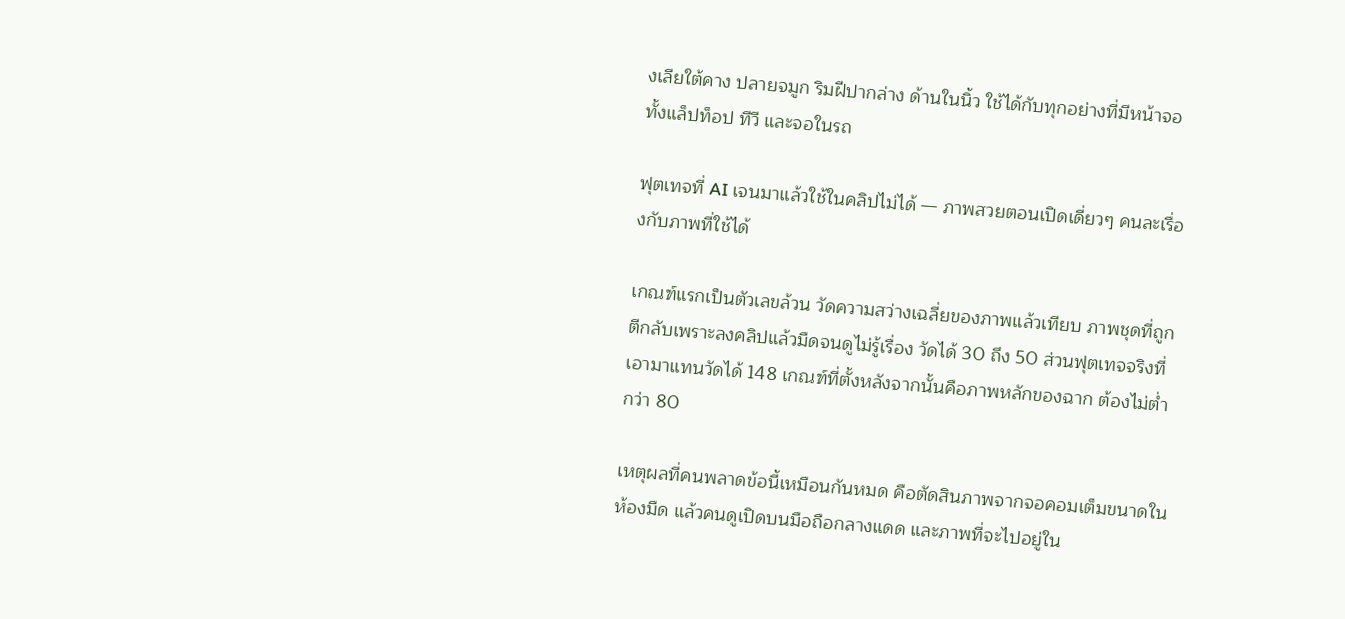งเลียใต้คาง ปลายจมูก ริมฝีปากล่าง ด้านในนิ้ว ใช้ได้กับทุกอย่างที่มีหน้าจอ ทั้งแล็ปท็อป ทีวี และจอในรถ

ฟุตเทจที่ AI เจนมาแล้วใช้ในคลิปไม่ได้ — ภาพสวยตอนเปิดเดี่ยวๆ คนละเรื่องกับภาพที่ใช้ได้

เกณฑ์แรกเป็นตัวเลขล้วน วัดความสว่างเฉลี่ยของภาพแล้วเทียบ ภาพชุดที่ถูกตีกลับเพราะลงคลิปแล้วมืดจนดูไม่รู้เรื่อง วัดได้ 30 ถึง 50 ส่วนฟุตเทจจริงที่เอามาแทนวัดได้ 148 เกณฑ์ที่ตั้งหลังจากนั้นคือภาพหลักของฉาก ต้องไม่ต่ำกว่า 80

เหตุผลที่คนพลาดข้อนี้เหมือนกันหมด คือตัดสินภาพจากจอคอมเต็มขนาดในห้องมืด แล้วคนดูเปิดบนมือถือกลางแดด และภาพที่จะไปอยู่ใน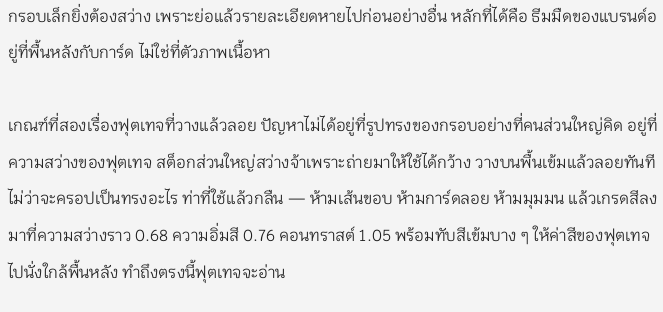กรอบเล็กยิ่งต้องสว่าง เพราะย่อแล้วรายละเอียดหายไปก่อนอย่างอื่น หลักที่ได้คือ ธีมมืดของแบรนด์อยู่ที่พื้นหลังกับการ์ด ไม่ใช่ที่ตัวภาพเนื้อหา

เกณฑ์ที่สองเรื่องฟุตเทจที่วางแล้วลอย ปัญหาไม่ได้อยู่ที่รูปทรงของกรอบอย่างที่คนส่วนใหญ่คิด อยู่ที่ความสว่างของฟุตเทจ สต็อกส่วนใหญ่สว่างจ้าเพราะถ่ายมาให้ใช้ได้กว้าง วางบนพื้นเข้มแล้วลอยทันทีไม่ว่าจะครอปเป็นทรงอะไร ท่าที่ใช้แล้วกลืน — ห้ามเส้นขอบ ห้ามการ์ดลอย ห้ามมุมมน แล้วเกรดสีลงมาที่ความสว่างราว 0.68 ความอิ่มสี 0.76 คอนทราสต์ 1.05 พร้อมทับสีเข้มบาง ๆ ให้ค่าสีของฟุตเทจไปนั่งใกล้พื้นหลัง ทำถึงตรงนี้ฟุตเทจจะอ่าน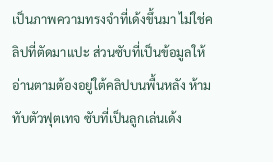เป็นภาพความทรงจำที่เด้งขึ้นมา ไม่ใช่คลิปที่ตัดมาแปะ ส่วนซับที่เป็นข้อมูลให้อ่านตามต้องอยู่ใต้คลิปบนพื้นหลัง ห้ามทับตัวฟุตเทจ ซับที่เป็นลูกเล่นเด้ง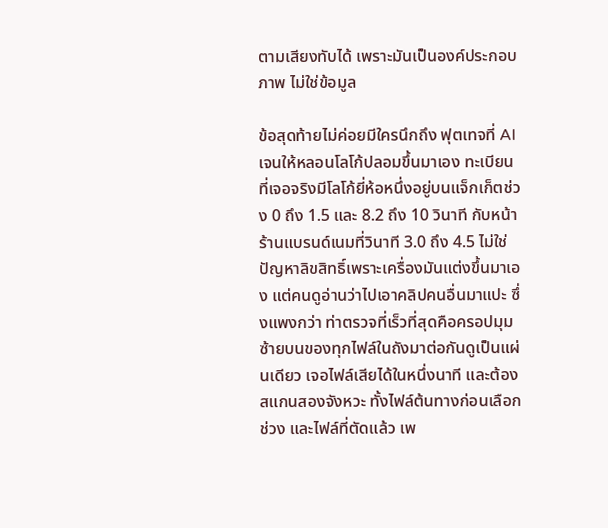ตามเสียงทับได้ เพราะมันเป็นองค์ประกอบภาพ ไม่ใช่ข้อมูล

ข้อสุดท้ายไม่ค่อยมีใครนึกถึง ฟุตเทจที่ AI เจนให้หลอนโลโก้ปลอมขึ้นมาเอง ทะเบียนที่เจอจริงมีโลโก้ยี่ห้อหนึ่งอยู่บนแจ็กเก็ตช่วง 0 ถึง 1.5 และ 8.2 ถึง 10 วินาที กับหน้าร้านแบรนด์เนมที่วินาที 3.0 ถึง 4.5 ไม่ใช่ปัญหาลิขสิทธิ์เพราะเครื่องมันแต่งขึ้นมาเอง แต่คนดูอ่านว่าไปเอาคลิปคนอื่นมาแปะ ซึ่งแพงกว่า ท่าตรวจที่เร็วที่สุดคือครอปมุมซ้ายบนของทุกไฟล์ในถังมาต่อกันดูเป็นแผ่นเดียว เจอไฟล์เสียได้ในหนึ่งนาที และต้องสแกนสองจังหวะ ทั้งไฟล์ต้นทางก่อนเลือกช่วง และไฟล์ที่ตัดแล้ว เพ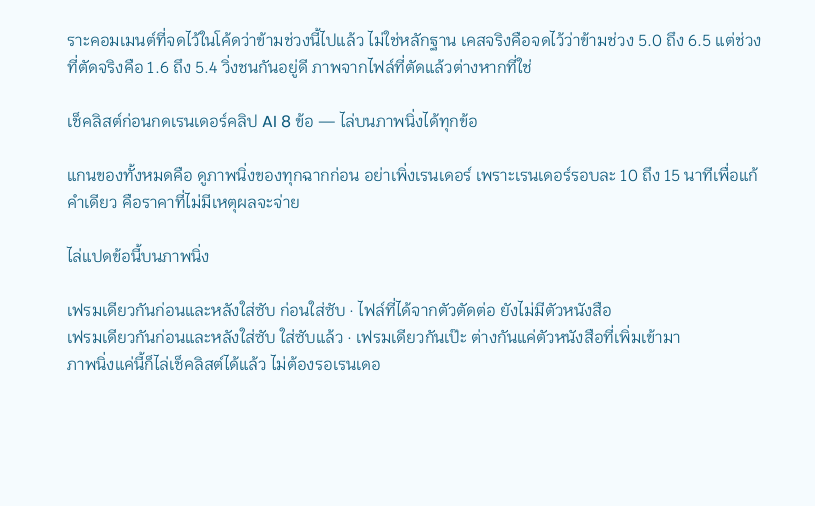ราะคอมเมนต์ที่จดไว้ในโค้ดว่าข้ามช่วงนี้ไปแล้ว ไม่ใช่หลักฐาน เคสจริงคือจดไว้ว่าข้ามช่วง 5.0 ถึง 6.5 แต่ช่วงที่ตัดจริงคือ 1.6 ถึง 5.4 วิ่งชนกันอยู่ดี ภาพจากไฟล์ที่ตัดแล้วต่างหากที่ใช่

เช็คลิสต์ก่อนกดเรนเดอร์คลิป AI 8 ข้อ — ไล่บนภาพนิ่งได้ทุกข้อ

แกนของทั้งหมดคือ ดูภาพนิ่งของทุกฉากก่อน อย่าเพิ่งเรนเดอร์ เพราะเรนเดอร์รอบละ 10 ถึง 15 นาทีเพื่อแก้คำเดียว คือราคาที่ไม่มีเหตุผลจะจ่าย

ไล่แปดข้อนี้บนภาพนิ่ง

เฟรมเดียวกันก่อนและหลังใส่ซับ ก่อนใส่ซับ · ไฟล์ที่ได้จากตัวตัดต่อ ยังไม่มีตัวหนังสือ
เฟรมเดียวกันก่อนและหลังใส่ซับ ใส่ซับแล้ว · เฟรมเดียวกันเป๊ะ ต่างกันแค่ตัวหนังสือที่เพิ่มเข้ามา
ภาพนิ่งแค่นี้ก็ไล่เช็คลิสต์ได้แล้ว ไม่ต้องรอเรนเดอ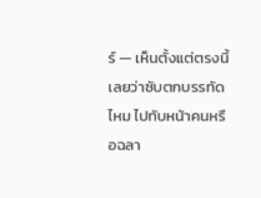ร์ — เห็นตั้งแต่ตรงนี้เลยว่าซับตกบรรทัดไหม ไปทับหน้าคนหรือฉลา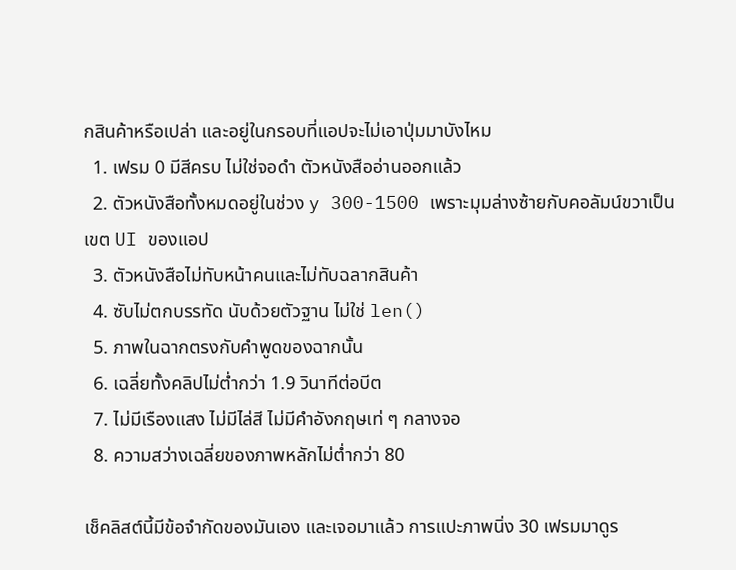กสินค้าหรือเปล่า และอยู่ในกรอบที่แอปจะไม่เอาปุ่มมาบังไหม
  1. เฟรม 0 มีสีครบ ไม่ใช่จอดำ ตัวหนังสืออ่านออกแล้ว
  2. ตัวหนังสือทั้งหมดอยู่ในช่วง y 300-1500 เพราะมุมล่างซ้ายกับคอลัมน์ขวาเป็นเขต UI ของแอป
  3. ตัวหนังสือไม่ทับหน้าคนและไม่ทับฉลากสินค้า
  4. ซับไม่ตกบรรทัด นับด้วยตัวฐาน ไม่ใช่ len()
  5. ภาพในฉากตรงกับคำพูดของฉากนั้น
  6. เฉลี่ยทั้งคลิปไม่ต่ำกว่า 1.9 วินาทีต่อบีต
  7. ไม่มีเรืองแสง ไม่มีไล่สี ไม่มีคำอังกฤษเท่ ๆ กลางจอ
  8. ความสว่างเฉลี่ยของภาพหลักไม่ต่ำกว่า 80

เช็คลิสต์นี้มีข้อจำกัดของมันเอง และเจอมาแล้ว การแปะภาพนิ่ง 30 เฟรมมาดูร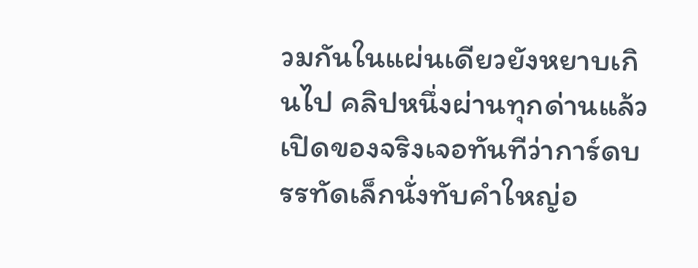วมกันในแผ่นเดียวยังหยาบเกินไป คลิปหนึ่งผ่านทุกด่านแล้ว เปิดของจริงเจอทันทีว่าการ์ดบรรทัดเล็กนั่งทับคำใหญ่อ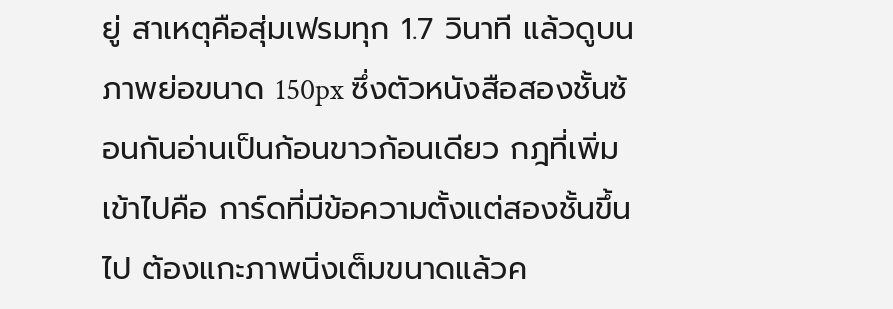ยู่ สาเหตุคือสุ่มเฟรมทุก 1.7 วินาที แล้วดูบนภาพย่อขนาด 150px ซึ่งตัวหนังสือสองชั้นซ้อนกันอ่านเป็นก้อนขาวก้อนเดียว กฎที่เพิ่มเข้าไปคือ การ์ดที่มีข้อความตั้งแต่สองชั้นขึ้นไป ต้องแกะภาพนิ่งเต็มขนาดแล้วค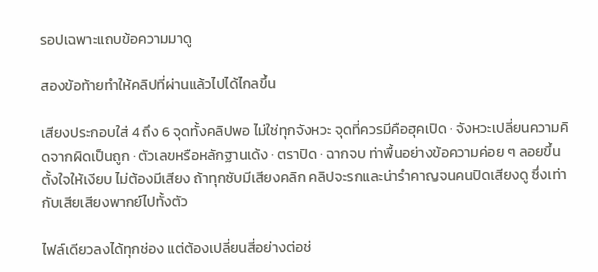รอปเฉพาะแถบข้อความมาดู

สองข้อท้ายทำให้คลิปที่ผ่านแล้วไปได้ไกลขึ้น

เสียงประกอบใส่ 4 ถึง 6 จุดทั้งคลิปพอ ไม่ใช่ทุกจังหวะ จุดที่ควรมีคือฮุคเปิด · จังหวะเปลี่ยนความคิดจากผิดเป็นถูก · ตัวเลขหรือหลักฐานเด้ง · ตราปิด · ฉากจบ ท่าพื้นอย่างข้อความค่อย ๆ ลอยขึ้นตั้งใจให้เงียบ ไม่ต้องมีเสียง ถ้าทุกซับมีเสียงคลิก คลิปจะรกและน่ารำคาญจนคนปิดเสียงดู ซึ่งเท่ากับเสียเสียงพากย์ไปทั้งตัว

ไฟล์เดียวลงได้ทุกช่อง แต่ต้องเปลี่ยนสี่อย่างต่อช่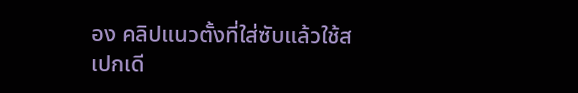อง คลิปแนวตั้งที่ใส่ซับแล้วใช้สเปกเดี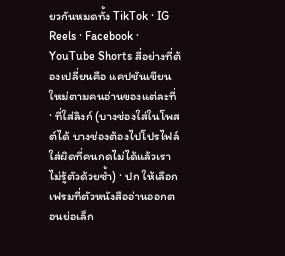ยวกันหมดทั้ง TikTok · IG Reels · Facebook · YouTube Shorts สี่อย่างที่ต้องเปลี่ยนคือ แคปชันเขียนใหม่ตามคนอ่านของแต่ละที่ · ที่ใส่ลิงก์ (บางช่องใส่ในโพสต์ได้ บางช่องต้องไปโปรไฟล์ ใส่ผิดที่คนกดไม่ได้แล้วเราไม่รู้ตัวด้วยซ้ำ) · ปก ให้เลือกเฟรมที่ตัวหนังสืออ่านออกตอนย่อเล็ก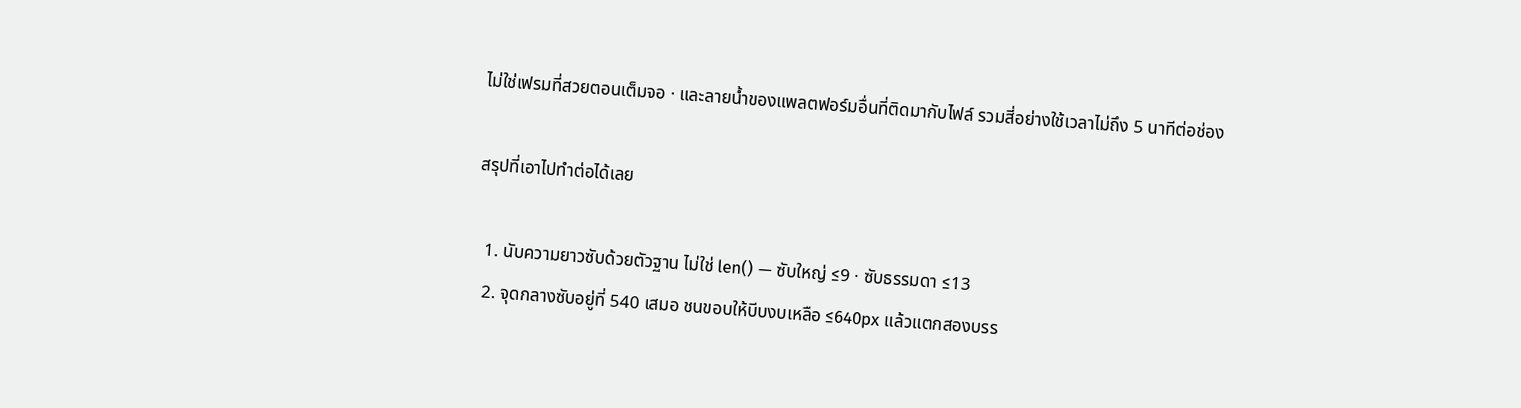ไม่ใช่เฟรมที่สวยตอนเต็มจอ · และลายน้ำของแพลตฟอร์มอื่นที่ติดมากับไฟล์ รวมสี่อย่างใช้เวลาไม่ถึง 5 นาทีต่อช่อง

สรุปที่เอาไปทำต่อได้เลย

  1. นับความยาวซับด้วยตัวฐาน ไม่ใช่ len() — ซับใหญ่ ≤9 · ซับธรรมดา ≤13
  2. จุดกลางซับอยู่ที่ 540 เสมอ ชนขอบให้บีบงบเหลือ ≤640px แล้วแตกสองบรร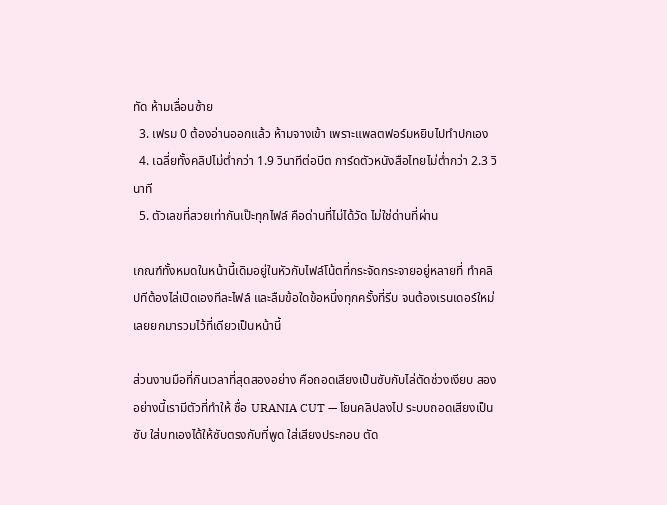ทัด ห้ามเลื่อนซ้าย
  3. เฟรม 0 ต้องอ่านออกแล้ว ห้ามจางเข้า เพราะแพลตฟอร์มหยิบไปทำปกเอง
  4. เฉลี่ยทั้งคลิปไม่ต่ำกว่า 1.9 วินาทีต่อบีต การ์ดตัวหนังสือไทยไม่ต่ำกว่า 2.3 วินาที
  5. ตัวเลขที่สวยเท่ากันเป๊ะทุกไฟล์ คือด่านที่ไม่ได้วัด ไม่ใช่ด่านที่ผ่าน

เกณฑ์ทั้งหมดในหน้านี้เดิมอยู่ในหัวกับไฟล์โน้ตที่กระจัดกระจายอยู่หลายที่ ทำคลิปทีต้องไล่เปิดเองทีละไฟล์ และลืมข้อใดข้อหนึ่งทุกครั้งที่รีบ จนต้องเรนเดอร์ใหม่ เลยยกมารวมไว้ที่เดียวเป็นหน้านี้

ส่วนงานมือที่กินเวลาที่สุดสองอย่าง คือถอดเสียงเป็นซับกับไล่ตัดช่วงเงียบ สองอย่างนี้เรามีตัวที่ทำให้ ชื่อ URANIA CUT — โยนคลิปลงไป ระบบถอดเสียงเป็นซับ ใส่บทเองได้ให้ซับตรงกับที่พูด ใส่เสียงประกอบ ตัด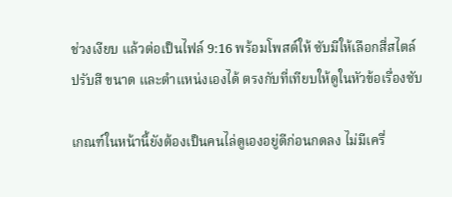ช่วงเงียบ แล้วต่อเป็นไฟล์ 9:16 พร้อมโพสต์ให้ ซับมีให้เลือกสี่สไตล์ ปรับสี ขนาด และตำแหน่งเองได้ ตรงกับที่เทียบให้ดูในหัวข้อเรื่องซับ

เกณฑ์ในหน้านี้ยังต้องเป็นคนไล่ดูเองอยู่ดีก่อนกดลง ไม่มีเครื่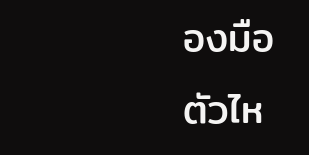องมือตัวไห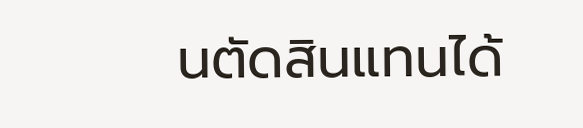นตัดสินแทนได้